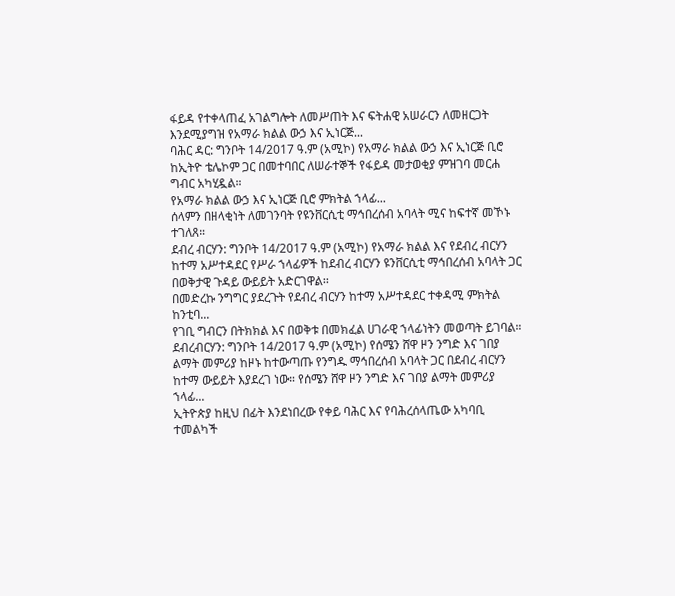ፋይዳ የተቀላጠፈ አገልግሎት ለመሥጠት እና ፍትሐዊ አሠራርን ለመዘርጋት እንደሚያግዝ የአማራ ክልል ውኃ እና ኢነርጅ...
ባሕር ዳር: ግንቦት 14/2017 ዓ.ም (አሚኮ) የአማራ ክልል ውኃ እና ኢነርጅ ቢሮ ከኢትዮ ቴሌኮም ጋር በመተባበር ለሠራተኞች የፋይዳ መታወቂያ ምዝገባ መርሐ ግብር አካሂዷል።
የአማራ ክልል ውኃ እና ኢነርጅ ቢሮ ምክትል ኀላፊ...
ሰላምን በዘላቂነት ለመገንባት የዩንቨርሲቲ ማኅበረሰብ አባላት ሚና ከፍተኛ መኾኑ ተገለጸ።
ደብረ ብርሃን: ግንቦት 14/2017 ዓ.ም (አሚኮ) የአማራ ክልል እና የደብረ ብርሃን ከተማ አሥተዳደር የሥራ ኀላፊዎች ከደብረ ብርሃን ዩንቨርሲቲ ማኅበረሰብ አባላት ጋር በወቅታዊ ጉዳይ ውይይት አድርገዋል፡፡
በመድረኩ ንግግር ያደረጉት የደብረ ብርሃን ከተማ አሥተዳደር ተቀዳሚ ምክትል ከንቲባ...
የገቢ ግብርን በትክክል እና በወቅቱ በመክፈል ሀገራዊ ኀላፊነትን መወጣት ይገባል።
ደብረብርሃን: ግንቦት 14/2017 ዓ.ም (አሚኮ) የሰሜን ሸዋ ዞን ንግድ እና ገበያ ልማት መምሪያ ከዞኑ ከተውጣጡ የንግዱ ማኅበረሰብ አባላት ጋር በደብረ ብርሃን ከተማ ውይይት እያደረገ ነው። የሰሜን ሸዋ ዞን ንግድ እና ገበያ ልማት መምሪያ ኀላፊ...
ኢትዮጵያ ከዚህ በፊት እንደነበረው የቀይ ባሕር እና የባሕረሰላጤው አካባቢ ተመልካች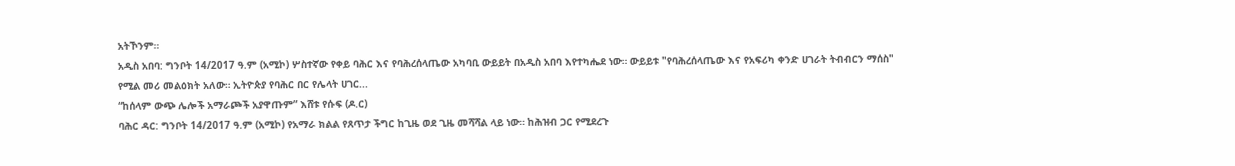አትኾንም።
አዲስ አበባ: ግንቦት 14/2017 ዓ.ም (አሚኮ) ሦስተኛው የቀይ ባሕር እና የባሕረሰላጤው አካባቢ ውይይት በአዲስ አበባ እየተካሔደ ነው። ውይይቱ "የባሕረሰላጤው እና የአፍሪካ ቀንድ ሀገራት ትብብርን ማሰስ" የሚል መሪ መልዕክት አለው። ኢትዮጵያ የባሕር በር የሌላት ሀገር...
“ከሰላም ውጭ ሌሎች አማራጮች አያዋጡም” እሸቱ የሱፍ (ዶ.ር)
ባሕር ዳር: ግንቦት 14/2017 ዓ.ም (አሚኮ) የአማራ ክልል የጸጥታ ችግር ከጊዜ ወደ ጊዜ መሻሻል ላይ ነው። ከሕዝብ ጋር የሚደረጉ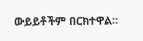ውይይቶችም በርክተዋል።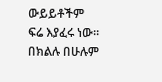ውይይቶችም ፍሬ እያፈሩ ነው። በክልሉ በሁሉም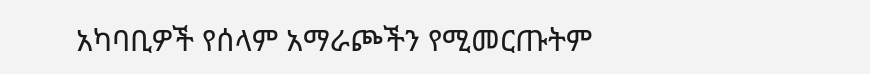አካባቢዎች የሰላም አማራጮችን የሚመርጡትም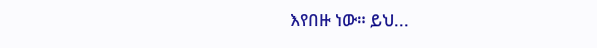እየበዙ ነው። ይህ...